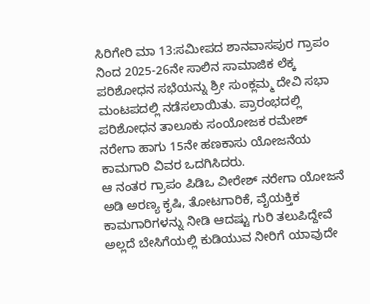ಸಿರಿಗೇರಿ ಮಾ 13:ಸಮೀಪದ ಶಾನವಾಸಪುರ ಗ್ರಾಪಂ ನಿಂದ 2025-26ನೇ ಸಾಲಿನ ಸಾಮಾಜಿಕ ಲೆಕ್ಕ ಪರಿಶೋಧನ ಸಭೆಯನ್ನು ಶ್ರೀ ಸುಂಕ್ಲಮ್ಮ ದೇವಿ ಸಭಾ ಮಂಟಪದಲ್ಲಿ ನಡೆಸಲಾಯಿತು. ಪ್ರಾರಂಭದಲ್ಲಿ ಪರಿಶೋಧನ ತಾಲೂಕು ಸಂಯೋಜಕ ರಮೇಶ್ ನರೇಗಾ ಹಾಗು 15ನೇ ಹಣಕಾಸು ಯೋಜನೆಯ ಕಾಮಗಾರಿ ವಿವರ ಒದಗಿಸಿದರು.
ಆ ನಂತರ ಗ್ರಾಪಂ ಪಿಡಿಒ ವೀರೇಶ್ ನರೇಗಾ ಯೋಜನೆ ಅಡಿ ಅರಣ್ಯ ಕೃಷಿ, ತೋಟಗಾರಿಕೆ, ವೈಯಕ್ತಿಕ ಕಾಮಗಾರಿಗಳನ್ನು ನೀಡಿ ಆದಷ್ಟು ಗುರಿ ತಲುಪಿದ್ದೇವೆ ಅಲ್ಲದೆ ಬೇಸಿಗೆಯಲ್ಲಿ ಕುಡಿಯುವ ನೀರಿಗೆ ಯಾವುದೇ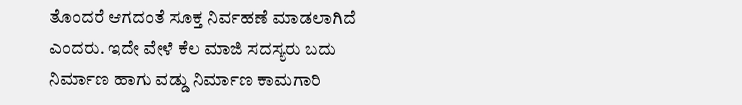ತೊಂದರೆ ಆಗದಂತೆ ಸೂಕ್ತ ನಿರ್ವಹಣೆ ಮಾಡಲಾಗಿದೆ ಎಂದರು. ಇದೇ ವೇಳೆ ಕೆಲ ಮಾಜಿ ಸದಸ್ಯರು ಬದು ನಿರ್ಮಾಣ ಹಾಗು ವಡ್ಡು ನಿರ್ಮಾಣ ಕಾಮಗಾರಿ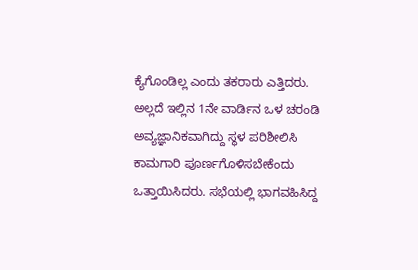ಕ್ಯೆಗೊಂಡಿಲ್ಲ ಎಂದು ತಕರಾರು ಎತ್ತಿದರು.
ಅಲ್ಲದೆ ಇಲ್ಲಿನ 1ನೇ ವಾರ್ಡಿನ ಒಳ ಚರಂಡಿ ಅವ್ಯಜ್ಞಾನಿಕವಾಗಿದ್ದು ಸ್ಥಳ ಪರಿಶೀಲಿಸಿ ಕಾಮಗಾರಿ ಪೂರ್ಣಗೊಳಿಸಬೇಕೆಂದು ಒತ್ತಾಯಿಸಿದರು. ಸಭೆಯಲ್ಲಿ ಭಾಗವಹಿಸಿದ್ದ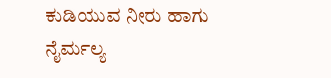ಕುಡಿಯುವ ನೀರು ಹಾಗು ನೈರ್ಮಲ್ಯ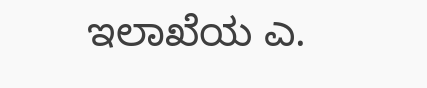ಇಲಾಖೆಯ ಎ.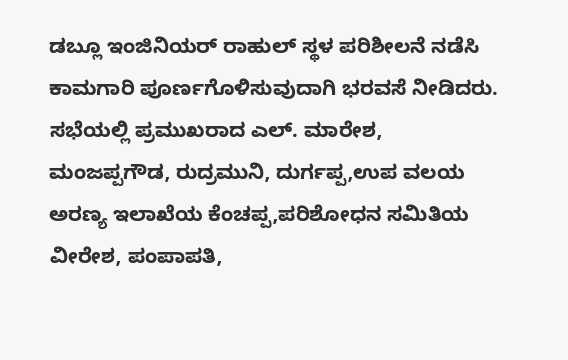ಡಬ್ಲೂ ಇಂಜಿನಿಯರ್ ರಾಹುಲ್ ಸ್ಥಳ ಪರಿಶೀಲನೆ ನಡೆಸಿ ಕಾಮಗಾರಿ ಪೂರ್ಣಗೊಳಿಸುವುದಾಗಿ ಭರವಸೆ ನೀಡಿದರು.
ಸಭೆಯಲ್ಲಿ ಪ್ರಮುಖರಾದ ಎಲ್. ಮಾರೇಶ, ಮಂಜಪ್ಪಗೌಡ, ರುದ್ರಮುನಿ, ದುರ್ಗಪ್ಪ,ಉಪ ವಲಯ ಅರಣ್ಯ ಇಲಾಖೆಯ ಕೆಂಚಪ್ಪ,ಪರಿಶೋಧನ ಸಮಿತಿಯ ವೀರೇಶ, ಪಂಪಾಪತಿ,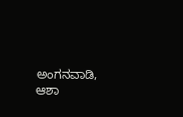ಅಂಗನವಾಡಿ, ಆಶಾ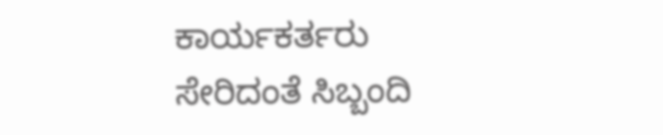ಕಾರ್ಯಕರ್ತರು ಸೇರಿದಂತೆ ಸಿಬ್ಬಂದಿ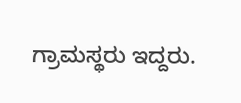ಗ್ರಾಮಸ್ಥರು ಇದ್ದರು.